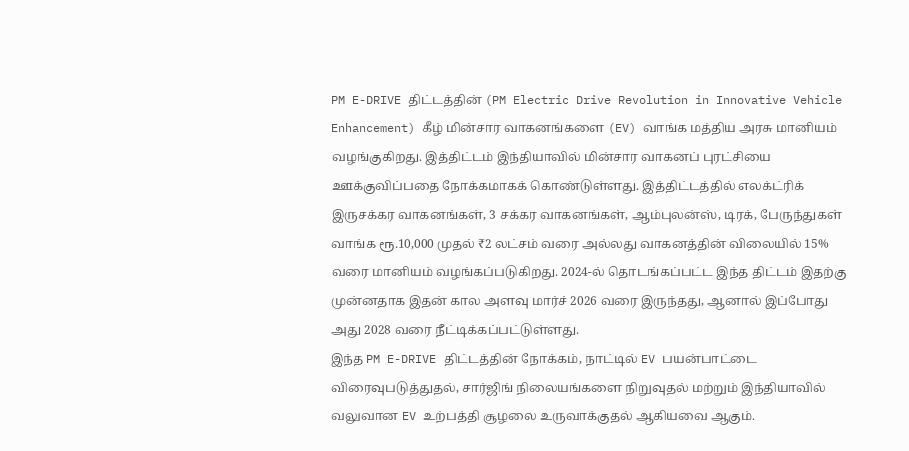PM E-DRIVE திட்டத்தின் (PM Electric Drive Revolution in Innovative Vehicle Enhancement) கீழ் மின்சார வாகனங்களை (EV) வாங்க மத்திய அரசு மானியம் வழங்குகிறது. இத்திட்டம் இந்தியாவில் மின்சார வாகனப் புரட்சியை ஊக்குவிப்பதை நோக்கமாகக் கொண்டுள்ளது. இத்திட்டத்தில் எலக்ட்ரிக் இருசக்கர வாகனங்கள், 3 சக்கர வாகனங்கள், ஆம்புலன்ஸ், டிரக், பேருந்துகள் வாங்க ரூ.10,000 முதல் ₹2 லட்சம் வரை அல்லது வாகனத்தின் விலையில் 15% வரை மானியம் வழங்கப்படுகிறது. 2024-ல் தொடங்கப்பட்ட இந்த திட்டம் இதற்கு முன்னதாக இதன் கால அளவு மார்ச் 2026 வரை இருந்தது, ஆனால் இப்போது அது 2028 வரை நீட்டிக்கப்பட்டுள்ளது.
இந்த PM E-DRIVE திட்டத்தின் நோக்கம், நாட்டில் EV பயன்பாட்டை விரைவுபடுத்துதல், சார்ஜிங் நிலையங்களை நிறுவுதல் மற்றும் இந்தியாவில் வலுவான EV உற்பத்தி சூழலை உருவாக்குதல் ஆகியவை ஆகும்.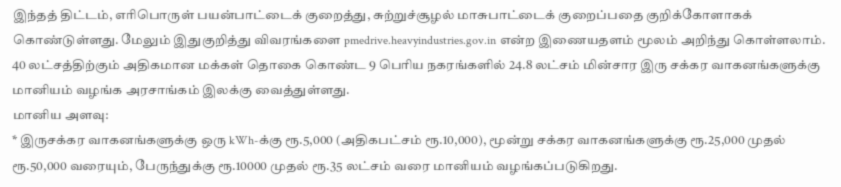இந்தத் திட்டம், எரிபொருள் பயன்பாட்டைக் குறைத்து, சுற்றுச்சூழல் மாசுபாட்டைக் குறைப்பதை குறிக்கோளாகக் கொண்டுள்ளது. மேலும் இதுகுறித்து விவரங்களை pmedrive.heavyindustries.gov.in என்ற இணையதளம் மூலம் அறிந்து கொள்ளலாம்.
40 லட்சத்திற்கும் அதிகமான மக்கள் தொகை கொண்ட 9 பெரிய நகரங்களில் 24.8 லட்சம் மின்சார இரு சக்கர வாகனங்களுக்கு மானியம் வழங்க அரசாங்கம் இலக்கு வைத்துள்ளது.
மானிய அளவு:
* இருசக்கர வாகனங்களுக்கு ஒரு kWh-க்கு ரூ.5,000 (அதிகபட்சம் ரூ.10,000), மூன்று சக்கர வாகனங்களுக்கு ரூ.25,000 முதல் ரூ.50,000 வரையும், பேருந்துக்கு ரூ.10000 முதல் ரூ.35 லட்சம் வரை மானியம் வழங்கப்படுகிறது.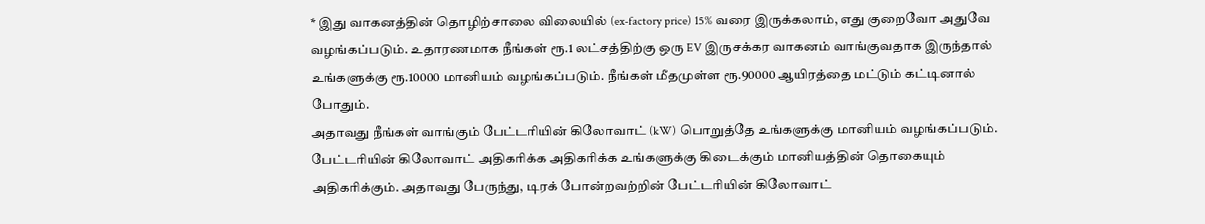* இது வாகனத்தின் தொழிற்சாலை விலையில் (ex-factory price) 15% வரை இருக்கலாம், எது குறைவோ அதுவே வழங்கப்படும். உதாரணமாக நீங்கள் ரூ.1 லட்சத்திற்கு ஒரு EV இருசக்கர வாகனம் வாங்குவதாக இருந்தால் உங்களுக்கு ரூ.10000 மானியம் வழங்கப்படும். நீங்கள் மீதமுள்ள ரூ.90000 ஆயிரத்தை மட்டும் கட்டினால் போதும்.
அதாவது நீங்கள் வாங்கும் பேட்டரியின் கிலோவாட் (kW) பொறுத்தே உங்களுக்கு மானியம் வழங்கப்படும். பேட்டரியின் கிலோவாட் அதிகரிக்க அதிகரிக்க உங்களுக்கு கிடைக்கும் மானியத்தின் தொகையும் அதிகரிக்கும். அதாவது பேருந்து, டிரக் போன்றவற்றின் பேட்டரியின் கிலோவாட்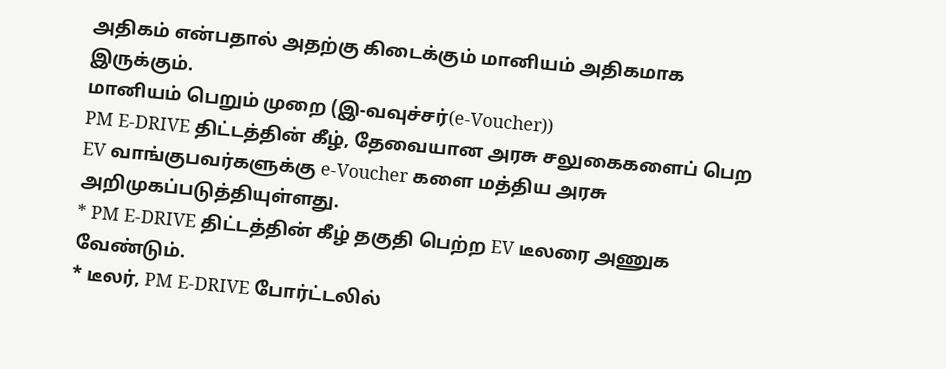அதிகம் என்பதால் அதற்கு கிடைக்கும் மானியம் அதிகமாக இருக்கும்.
மானியம் பெறும் முறை (இ-வவுச்சர்(e-Voucher))
PM E-DRIVE திட்டத்தின் கீழ், தேவையான அரசு சலுகைகளைப் பெற EV வாங்குபவர்களுக்கு e-Voucher களை மத்திய அரசு அறிமுகப்படுத்தியுள்ளது.
* PM E-DRIVE திட்டத்தின் கீழ் தகுதி பெற்ற EV டீலரை அணுக வேண்டும்.
* டீலர், PM E-DRIVE போர்ட்டலில்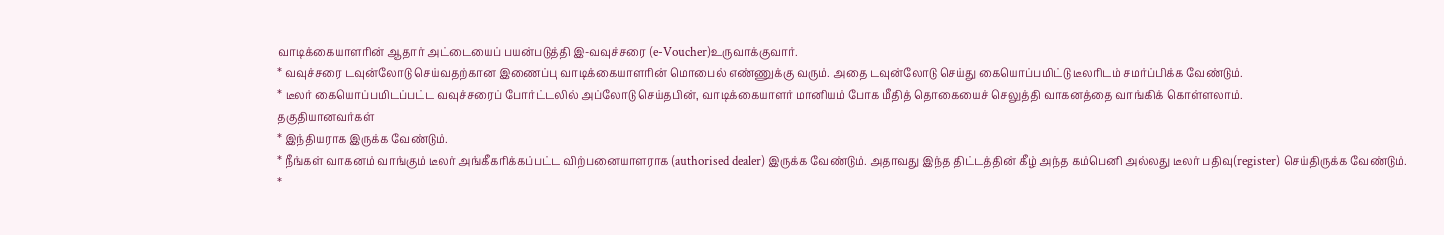வாடிக்கையாளரின் ஆதார் அட்டையைப் பயன்படுத்தி இ-வவுச்சரை (e-Voucher)உருவாக்குவார்.
* வவுச்சரை டவுன்லோடு செய்வதற்கான இணைப்பு வாடிக்கையாளரின் மொபைல் எண்ணுக்கு வரும். அதை டவுன்லோடு செய்து கையொப்பமிட்டு டீலரிடம் சமர்ப்பிக்க வேண்டும்.
* டீலர் கையொப்பமிடப்பட்ட வவுச்சரைப் போர்ட்டலில் அப்லோடு செய்தபின், வாடிக்கையாளர் மானியம் போக மீதித் தொகையைச் செலுத்தி வாகனத்தை வாங்கிக் கொள்ளலாம்.
தகுதியானவர்கள்
* இந்தியராக இருக்க வேண்டும்.
* நீங்கள் வாகனம் வாங்கும் டீலர் அங்கீகரிக்கப்பட்ட விற்பனையாளராக (authorised dealer) இருக்க வேண்டும். அதாவது இந்த திட்டத்தின் கீழ் அந்த கம்பெனி அல்லது டீலர் பதிவு(register) செய்திருக்க வேண்டும்.
*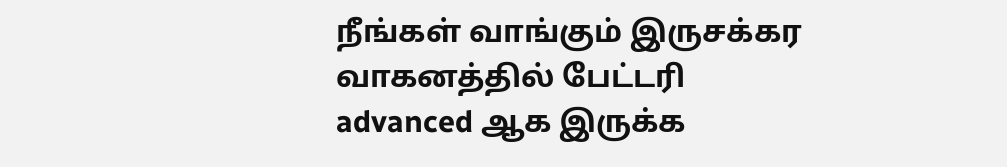நீங்கள் வாங்கும் இருசக்கர வாகனத்தில் பேட்டரி advanced ஆக இருக்க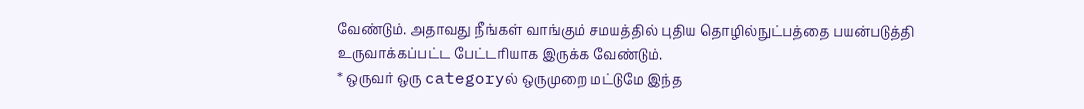வேண்டும். அதாவது நீங்கள் வாங்கும் சமயத்தில் புதிய தொழில்நுட்பத்தை பயன்படுத்தி உருவாக்கப்பட்ட பேட்டரியாக இருக்க வேண்டும்.
* ஒருவர் ஒரு categoryல் ஒருமுறை மட்டுமே இந்த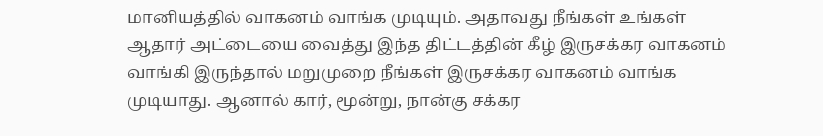மானியத்தில் வாகனம் வாங்க முடியும். அதாவது நீங்கள் உங்கள் ஆதார் அட்டையை வைத்து இந்த திட்டத்தின் கீழ் இருசக்கர வாகனம் வாங்கி இருந்தால் மறுமுறை நீங்கள் இருசக்கர வாகனம் வாங்க முடியாது. ஆனால் கார், மூன்று, நான்கு சக்கர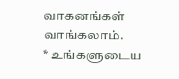வாகனங்கள் வாங்கலாம்.
* உங்களுடைய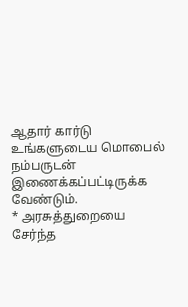ஆதார் கார்டு உங்களுடைய மொபைல் நம்பருடன் இணைக்கப்பட்டிருக்க வேண்டும்.
* அரசுத்துறையை சேர்ந்த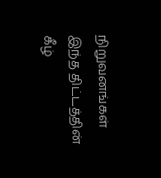நிறுவனங்கள் இந்த திட்டத்தின் கீழ்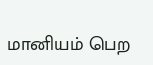மானியம் பெற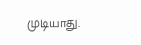முடியாது.